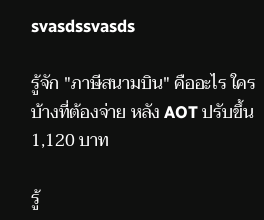svasdssvasds

รู้จัก "ภาษีสนามบิน" คืออะไร ใครบ้างที่ต้องจ่าย หลัง AOT ปรับขึ้น 1,120 บาท

รู้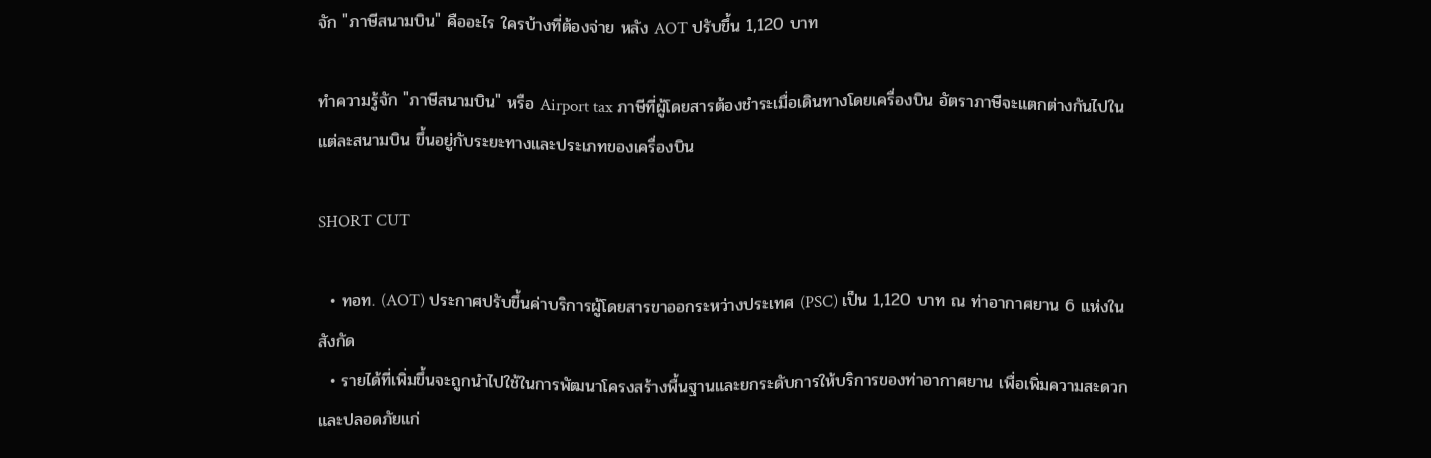จัก "ภาษีสนามบิน" คืออะไร ใครบ้างที่ต้องจ่าย หลัง AOT ปรับขึ้น 1,120 บาท

ทำความรู้จัก "ภาษีสนามบิน" หรือ Airport tax ภาษีที่ผู้โดยสารต้องชำระเมื่อเดินทางโดยเครื่องบิน อัตราภาษีจะแตกต่างกันไปในแต่ละสนามบิน ขึ้นอยู่กับระยะทางและประเภทของเครื่องบิน

SHORT CUT

  • ทอท. (AOT) ประกาศปรับขึ้นค่าบริการผู้โดยสารขาออกระหว่างประเทศ (PSC) เป็น 1,120 บาท ณ ท่าอากาศยาน 6 แห่งในสังกัด
  • รายได้ที่เพิ่มขึ้นจะถูกนำไปใช้ในการพัฒนาโครงสร้างพื้นฐานและยกระดับการให้บริการของท่าอากาศยาน เพื่อเพิ่มความสะดวกและปลอดภัยแก่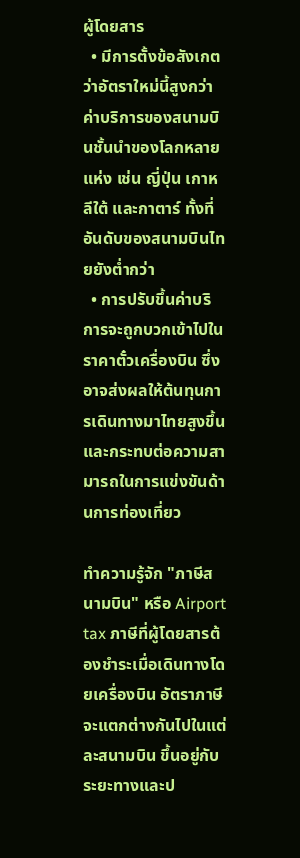ผู้โดยสาร
  • มีการตั้งข้อสังเกตว่าอัตราใหม่นี้สูงกว่าค่าบริการของสนามบินชั้นนำของโลกหลายแห่ง เช่น ญี่ปุ่น เกาหลีใต้ และกาตาร์ ทั้งที่อันดับของสนามบินไทยยังต่ำกว่า
  • การปรับขึ้นค่าบริการจะถูกบวกเข้าไปในราคาตั๋วเครื่องบิน ซึ่งอาจส่งผลให้ต้นทุนการเดินทางมาไทยสูงขึ้นและกระทบต่อความสามารถในการแข่งขันด้านการท่องเที่ยว

ทำความรู้จัก "ภาษีสนามบิน" หรือ Airport tax ภาษีที่ผู้โดยสารต้องชำระเมื่อเดินทางโดยเครื่องบิน อัตราภาษีจะแตกต่างกันไปในแต่ละสนามบิน ขึ้นอยู่กับระยะทางและป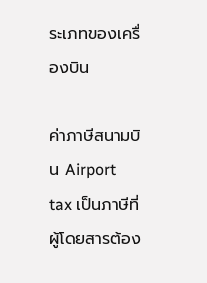ระเภทของเครื่องบิน

ค่าภาษีสนามบิน Airport tax เป็นภาษีที่ผู้โดยสารต้อง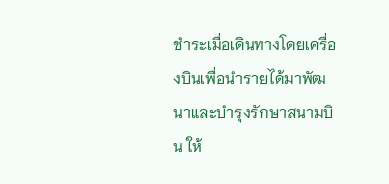ชำระเมื่อเดินทางโดยเครื่องบินเพื่อนำรายได้มาพัฒนาและบำรุงรักษาสนามบิน ให้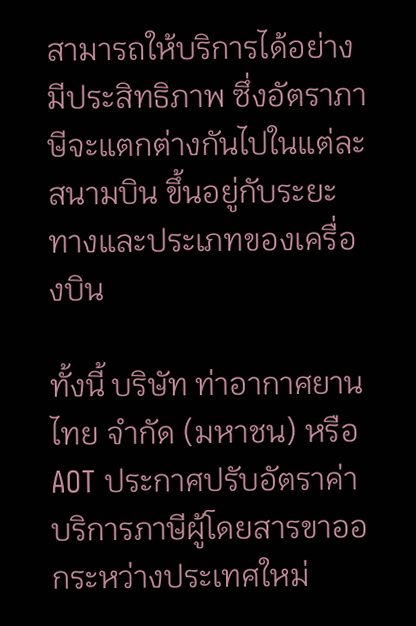สามารถให้บริการได้อย่างมีประสิทธิภาพ ซึ่งอัตราภาษีจะแตกต่างกันไปในแต่ละสนามบิน ขึ้นอยู่กับระยะทางและประเภทของเครื่องบิน

ทั้งนี้ บริษัท ท่าอากาศยานไทย จำกัด (มหาชน) หรือ AOT ประกาศปรับอัตราค่าบริการภาษีผู้โดยสารขาออกระหว่างประเทศใหม่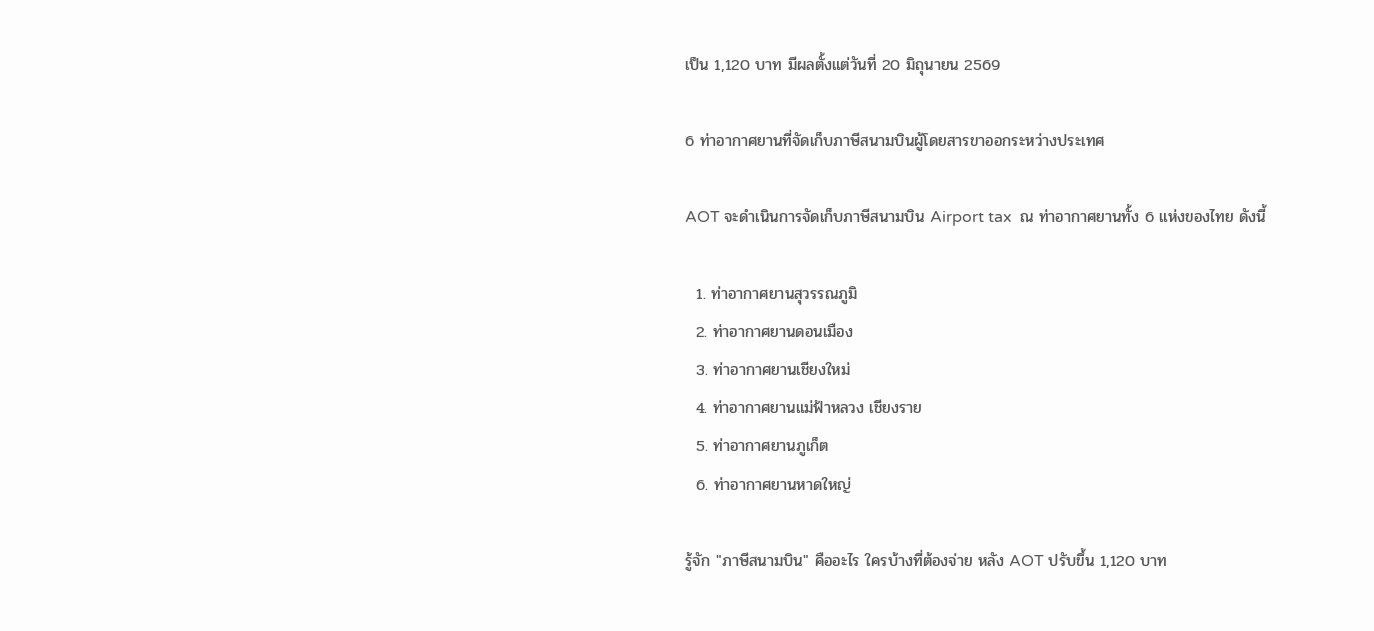เป็น 1,120 บาท มีผลตั้งแต่วันที่ 20 มิถุนายน 2569

6 ท่าอากาศยานที่จัดเก็บภาษีสนามบินผู้โดยสารขาออกระหว่างประเทศ

AOT จะดำเนินการจัดเก็บภาษีสนามบิน Airport tax  ณ ท่าอากาศยานทั้ง 6 แห่งของไทย ดังนี้

  1. ท่าอากาศยานสุวรรณภูมิ
  2. ท่าอากาศยานดอนเมือง
  3. ท่าอากาศยานเชียงใหม่
  4. ท่าอากาศยานแม่ฟ้าหลวง เชียงราย
  5. ท่าอากาศยานภูเก็ต
  6. ท่าอากาศยานหาดใหญ่

รู้จัก "ภาษีสนามบิน" คืออะไร ใครบ้างที่ต้องจ่าย หลัง AOT ปรับขึ้น 1,120 บาท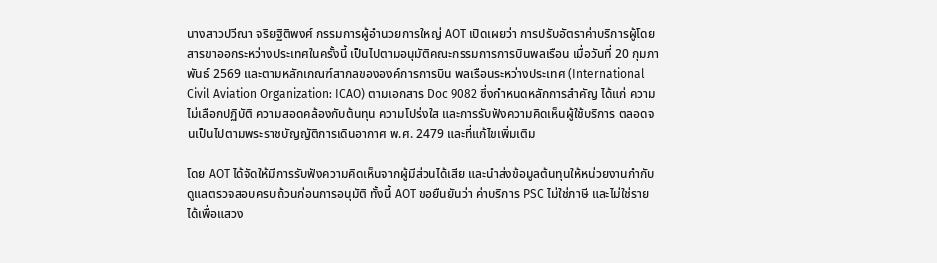นางสาวปวีณา จริยฐิติพงศ์ กรรมการผู้อำนวยการใหญ่ AOT เปิดเผยว่า การปรับอัตราค่าบริการผู้โดยสารขาออกระหว่างประเทศในครั้งนี้ เป็นไปตามอนุมัติคณะกรรมการการบินพลเรือน เมื่อวันที่ 20 กุมภาพันธ์ 2569 และตามหลักเกณฑ์สากลขององค์การการบิน พลเรือนระหว่างประเทศ (International Civil Aviation Organization: ICAO) ตามเอกสาร Doc 9082 ซึ่งกำหนดหลักการสำคัญ ได้แก่ ความไม่เลือกปฏิบัติ ความสอดคล้องกับต้นทุน ความโปร่งใส และการรับฟังความคิดเห็นผู้ใช้บริการ ตลอดจนเป็นไปตามพระราชบัญญัติการเดินอากาศ พ.ศ. 2479 และที่แก้ไขเพิ่มเติม

โดย AOT ได้จัดให้มีการรับฟังความคิดเห็นจากผู้มีส่วนได้เสีย และนำส่งข้อมูลต้นทุนให้หน่วยงานกำกับดูแลตรวจสอบครบถ้วนก่อนการอนุมัติ ทั้งนี้ AOT ขอยืนยันว่า ค่าบริการ PSC ไม่ใช่ภาษี และไม่ใช่รายได้เพื่อแสวง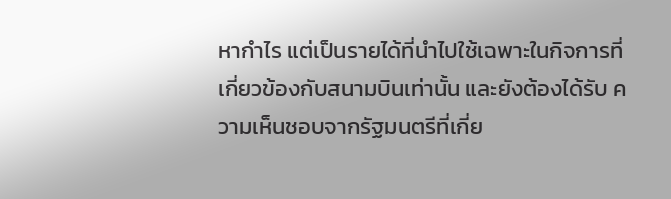หากำไร แต่เป็นรายได้ที่นำไปใช้เฉพาะในกิจการที่เกี่ยวข้องกับสนามบินเท่านั้น และยังต้องได้รับ ความเห็นชอบจากรัฐมนตรีที่เกี่ย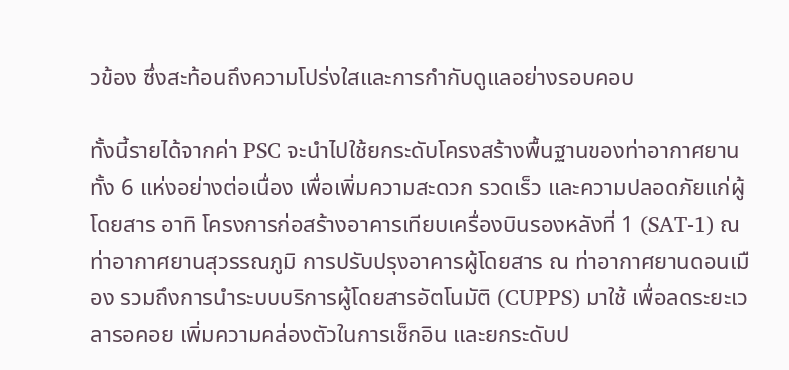วข้อง ซึ่งสะท้อนถึงความโปร่งใสและการกำกับดูแลอย่างรอบคอบ

ทั้งนี้รายได้จากค่า PSC จะนำไปใช้ยกระดับโครงสร้างพื้นฐานของท่าอากาศยานทั้ง 6 แห่งอย่างต่อเนื่อง เพื่อเพิ่มความสะดวก รวดเร็ว และความปลอดภัยแก่ผู้โดยสาร อาทิ โครงการก่อสร้างอาคารเทียบเครื่องบินรองหลังที่ 1 (SAT-1) ณ ท่าอากาศยานสุวรรณภูมิ การปรับปรุงอาคารผู้โดยสาร ณ ท่าอากาศยานดอนเมือง รวมถึงการนำระบบบริการผู้โดยสารอัตโนมัติ (CUPPS) มาใช้ เพื่อลดระยะเวลารอคอย เพิ่มความคล่องตัวในการเช็กอิน และยกระดับป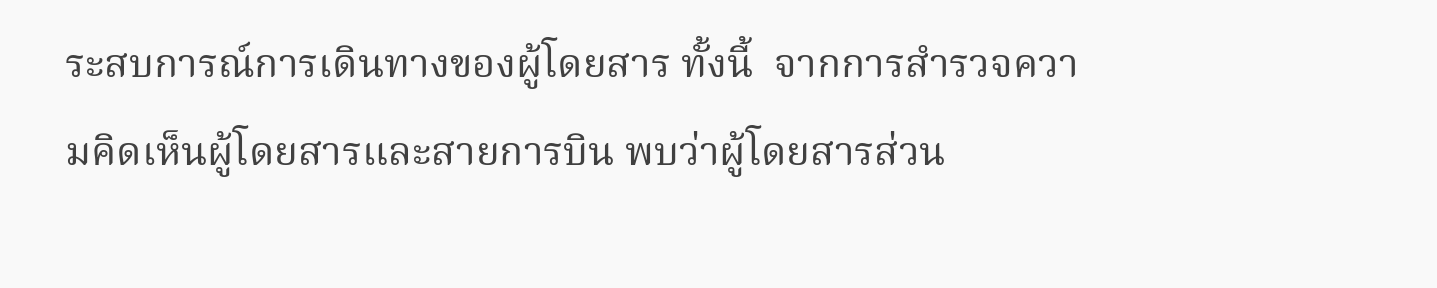ระสบการณ์การเดินทางของผู้โดยสาร ทั้งนี้  จากการสำรวจความคิดเห็นผู้โดยสารและสายการบิน พบว่าผู้โดยสารส่วน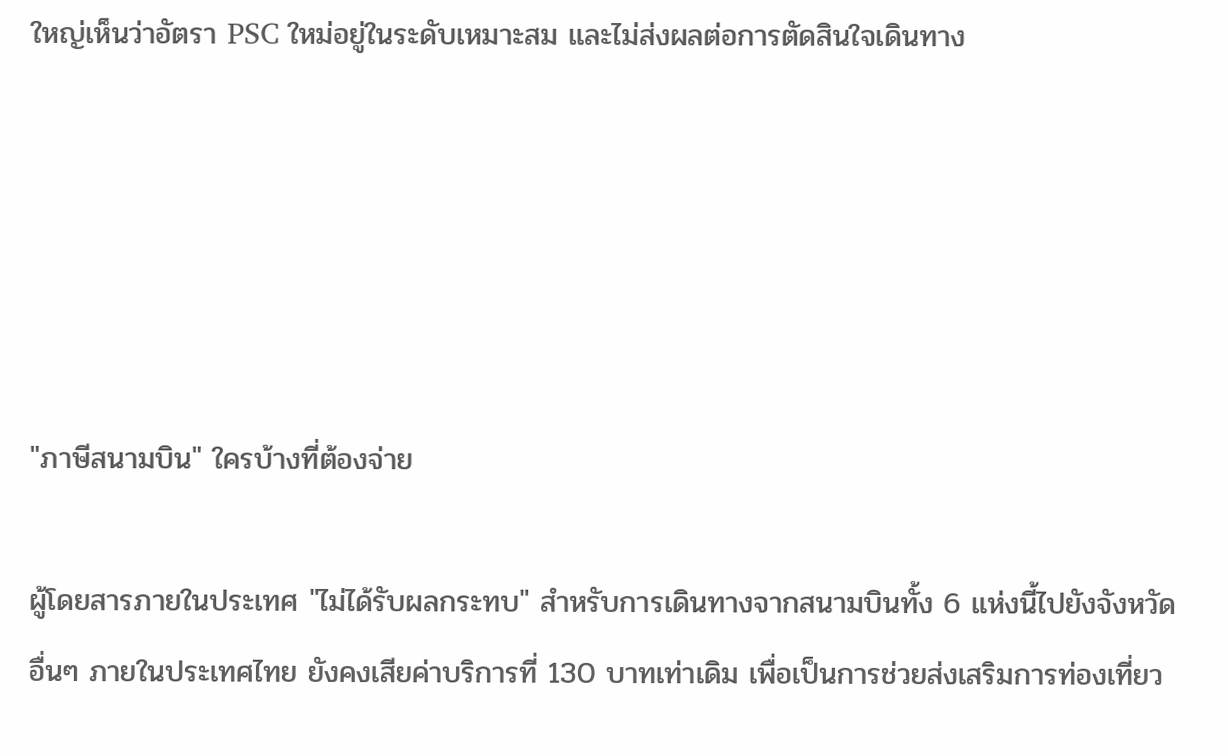ใหญ่เห็นว่าอัตรา PSC ใหม่อยู่ในระดับเหมาะสม และไม่ส่งผลต่อการตัดสินใจเดินทาง





"ภาษีสนามบิน" ใครบ้างที่ต้องจ่าย

ผู้โดยสารภายในประเทศ "ไม่ได้รับผลกระทบ" สำหรับการเดินทางจากสนามบินทั้ง 6 แห่งนี้ไปยังจังหวัดอื่นๆ ภายในประเทศไทย ยังคงเสียค่าบริการที่ 130 บาทเท่าเดิม เพื่อเป็นการช่วยส่งเสริมการท่องเที่ยว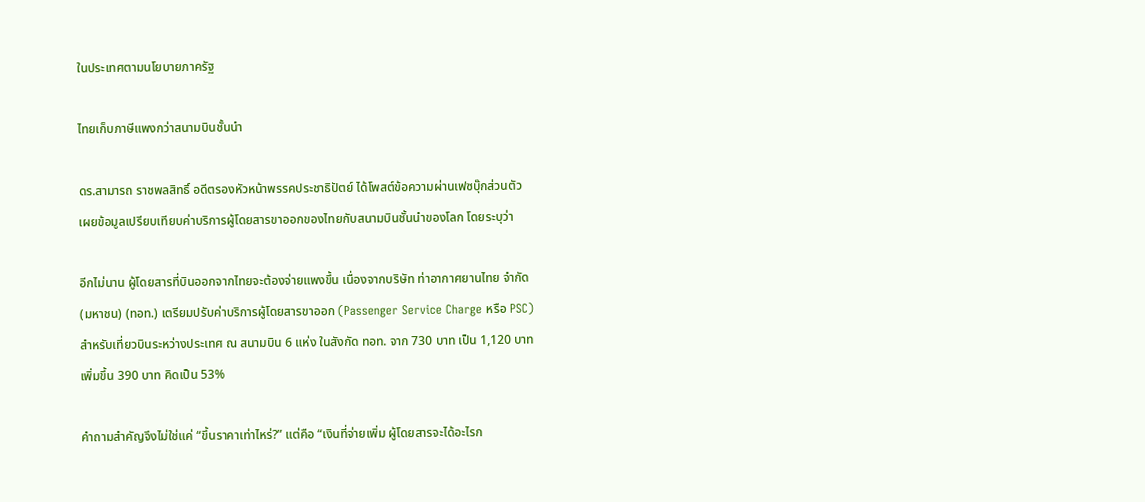ในประเทศตามนโยบายภาครัฐ

ไทยเก็บภาษีแพงกว่าสนามบินชั้นนำ

ดร.สามารถ ราชพลสิทธิ์ อดีตรองหัวหน้าพรรคประชาธิปัตย์ ได้โพสต์ข้อความผ่านเฟซบุ๊กส่วนตัว เผยข้อมูลเปรียบเทียบค่าบริการผู้โดยสารขาออกของไทยกับสนามบินชั้นนำของโลก โดยระบุว่า

อีกไม่นาน ผู้โดยสารที่บินออกจากไทยจะต้องจ่ายแพงขึ้น เนื่องจากบริษัท ท่าอากาศยานไทย จำกัด (มหาชน) (ทอท.) เตรียมปรับค่าบริการผู้โดยสารขาออก (Passenger Service Charge หรือ PSC) สำหรับเที่ยวบินระหว่างประเทศ ณ สนามบิน 6 แห่ง ในสังกัด ทอท. จาก 730 บาท เป็น 1,120 บาท เพิ่มขึ้น 390 บาท คิดเป็น 53%

คำถามสำคัญจึงไม่ใช่แค่ “ขึ้นราคาเท่าไหร่?” แต่คือ “เงินที่จ่ายเพิ่ม ผู้โดยสารจะได้อะไรก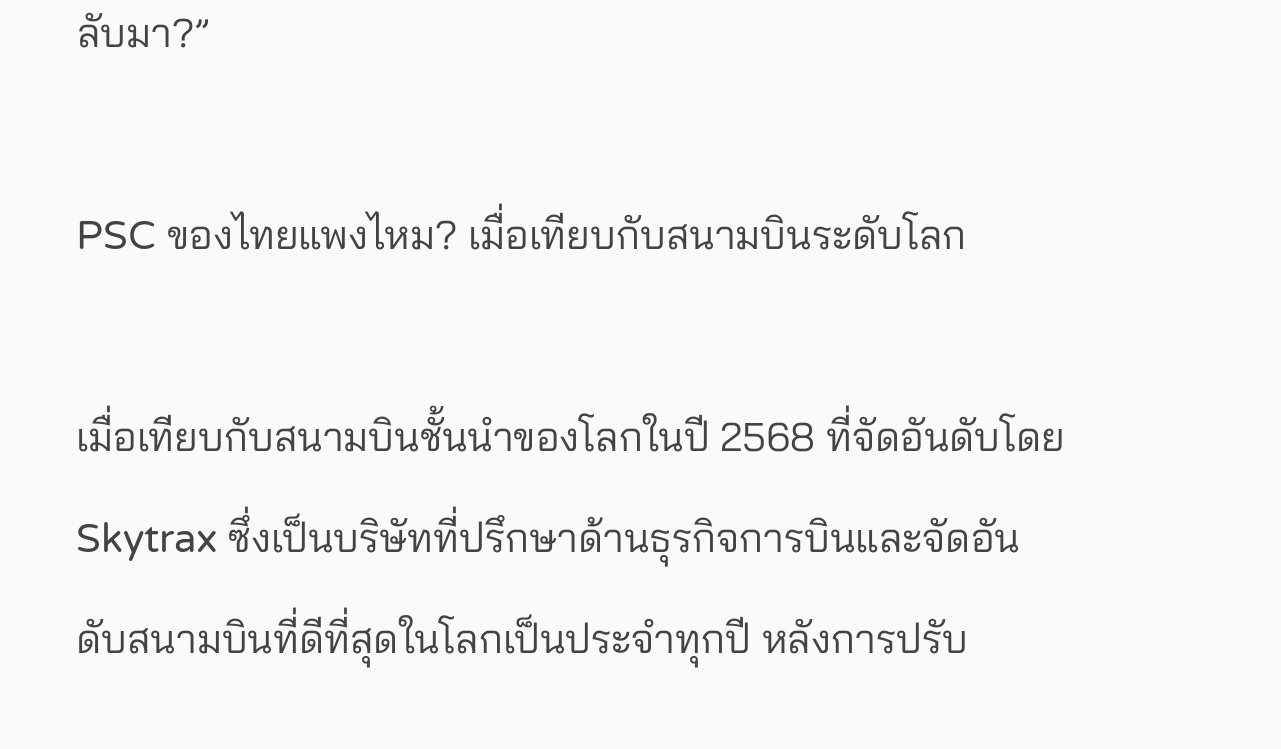ลับมา?”

PSC ของไทยแพงไหม? เมื่อเทียบกับสนามบินระดับโลก

เมื่อเทียบกับสนามบินชั้นนำของโลกในปี 2568 ที่จัดอันดับโดย Skytrax ซึ่งเป็นบริษัทที่ปรึกษาด้านธุรกิจการบินและจัดอันดับสนามบินที่ดีที่สุดในโลกเป็นประจำทุกปี หลังการปรับ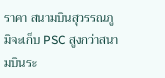ราคา สนามบินสุวรรณภูมิจะเก็บ PSC สูงกว่าสนามบินระ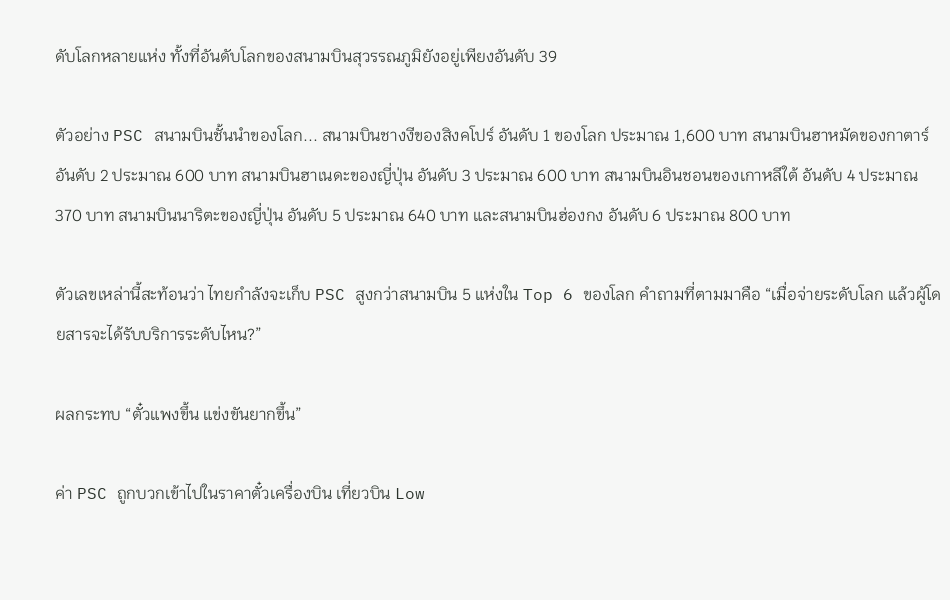ดับโลกหลายแห่ง ทั้งที่อันดับโลกของสนามบินสุวรรณภูมิยังอยู่เพียงอันดับ 39

ตัวอย่าง PSC สนามบินชั้นนำของโลก... สนามบินชางงีของสิงคโปร์ อันดับ 1 ของโลก ประมาณ 1,600 บาท สนามบินฮาหมัดของกาตาร์ อันดับ 2 ประมาณ 600 บาท สนามบินฮาเนดะของญี่ปุ่น อันดับ 3 ประมาณ 600 บาท สนามบินอินชอนของเกาหลีใต้ อันดับ 4 ประมาณ 370 บาท สนามบินนาริตะของญี่ปุ่น อันดับ 5 ประมาณ 640 บาท และสนามบินฮ่องกง อันดับ 6 ประมาณ 800 บาท

ตัวเลขเหล่านี้สะท้อนว่า ไทยกำลังจะเก็บ PSC สูงกว่าสนามบิน 5 แห่งใน Top 6 ของโลก คำถามที่ตามมาคือ “เมื่อจ่ายระดับโลก แล้วผู้โดยสารจะได้รับบริการระดับไหน?”

ผลกระทบ “ตั๋วแพงขึ้น แข่งขันยากขึ้น”

ค่า PSC ถูกบวกเข้าไปในราคาตั๋วเครื่องบิน เที่ยวบิน Low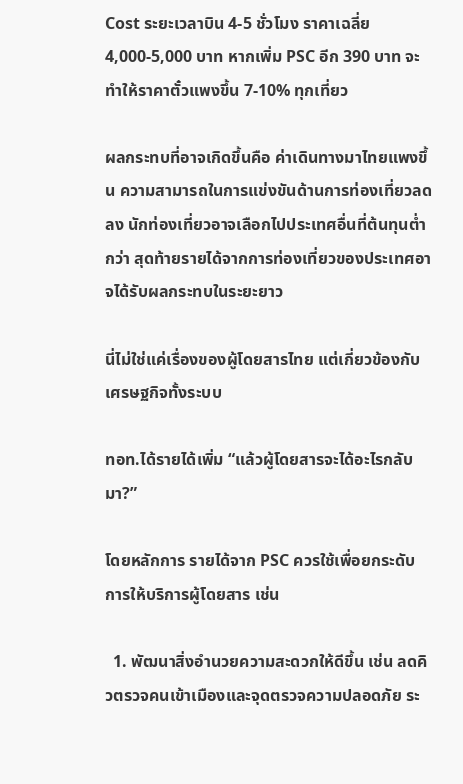Cost ระยะเวลาบิน 4-5 ชั่วโมง ราคาเฉลี่ย 4,000-5,000 บาท หากเพิ่ม PSC อีก 390 บาท จะทำให้ราคาตั๋วแพงขึ้น 7-10% ทุกเที่ยว

ผลกระทบที่อาจเกิดขึ้นคือ ค่าเดินทางมาไทยแพงขึ้น ความสามารถในการแข่งขันด้านการท่องเที่ยวลดลง นักท่องเที่ยวอาจเลือกไปประเทศอื่นที่ต้นทุนต่ำกว่า สุดท้ายรายได้จากการท่องเที่ยวของประเทศอาจได้รับผลกระทบในระยะยาว

นี่ไม่ใช่แค่เรื่องของผู้โดยสารไทย แต่เกี่ยวข้องกับเศรษฐกิจทั้งระบบ

ทอท.ได้รายได้เพิ่ม “แล้วผู้โดยสารจะได้อะไรกลับมา?”

โดยหลักการ รายได้จาก PSC ควรใช้เพื่อยกระดับการให้บริการผู้โดยสาร เช่น

  1. พัฒนาสิ่งอำนวยความสะดวกให้ดีขึ้น เช่น ลดคิวตรวจคนเข้าเมืองและจุดตรวจความปลอดภัย ระ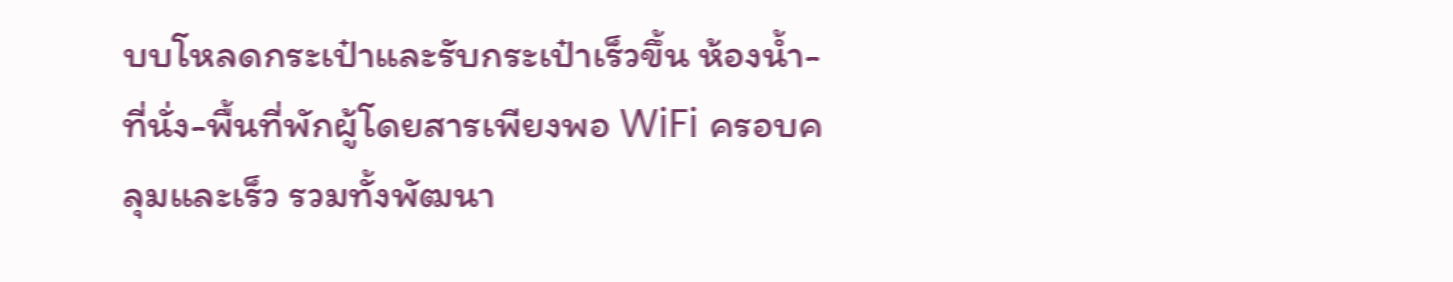บบโหลดกระเป๋าและรับกระเป๋าเร็วขึ้น ห้องน้ำ-ที่นั่ง-พื้นที่พักผู้โดยสารเพียงพอ WiFi ครอบคลุมและเร็ว รวมทั้งพัฒนา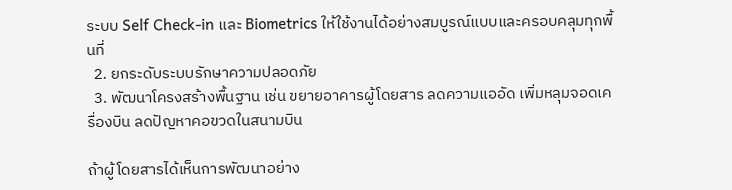ระบบ Self Check-in และ Biometrics ให้ใช้งานได้อย่างสมบูรณ์แบบและครอบคลุมทุกพื้นที่
  2. ยกระดับระบบรักษาความปลอดภัย
  3. พัฒนาโครงสร้างพื้นฐาน เช่น ขยายอาคารผู้โดยสาร ลดความแออัด เพิ่มหลุมจอดเครื่องบิน ลดปัญหาคอขวดในสนามบิน

ถ้าผู้โดยสารได้เห็นการพัฒนาอย่าง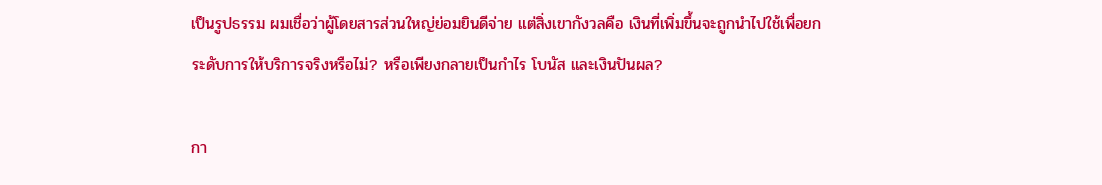เป็นรูปธรรม ผมเชื่อว่าผู้โดยสารส่วนใหญ่ย่อมยินดีจ่าย แต่สิ่งเขากังวลคือ เงินที่เพิ่มขึ้นจะถูกนำไปใช้เพื่อยกระดับการให้บริการจริงหรือไม่? หรือเพียงกลายเป็นกำไร โบนัส และเงินปันผล?

กา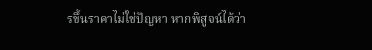รขึ้นราคาไม่ใช่ปัญหา หากพิสูจน์ได้ว่า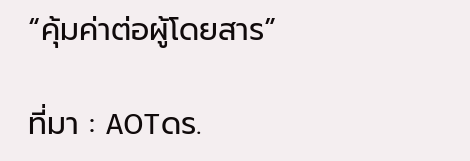“คุ้มค่าต่อผู้โดยสาร”

ที่มา : AOTดร.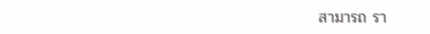สามารถ รา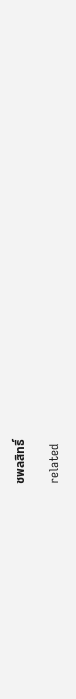ชพลสิทธิ์

related